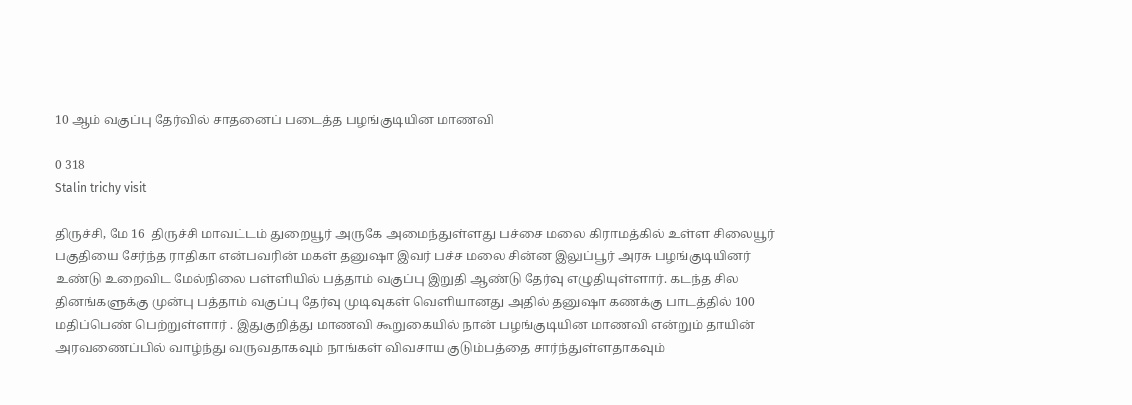10 ஆம் வகுப்பு தேர்வில் சாதனைப் படைத்த பழங்குடியின மாணவி

0 318
Stalin trichy visit

திருச்சி, மே 16  திருச்சி மாவட்டம் துறையூர் அருகே அமைந்துள்ளது பச்சை மலை கிராமத்கில் உள்ள சிலையூர் பகுதியை சேர்ந்த ராதிகா என்பவரின் மகள் தனுஷா இவர் பச்ச மலை சின்ன இலுப்பூர் அரசு பழங்குடியினர் உண்டு உறைவிட மேல்நிலை பள்ளியில் பத்தாம் வகுப்பு இறுதி ஆண்டு தேர்வு எழுதியுள்ளார். கடந்த சில தினங்களுக்கு முன்பு பத்தாம் வகுப்பு தேர்வு முடிவுகள் வெளியானது அதில் தனுஷா கணக்கு பாடத்தில் 100 மதிப்பெண் பெற்றுள்ளார் . இதுகுறித்து மாணவி கூறுகையில் நான் பழங்குடியின மாணவி என்றும் தாயின் அரவணைப்பில் வாழ்ந்து வருவதாகவும் நாங்கள் விவசாய குடும்பத்தை சார்ந்துள்ளதாகவும்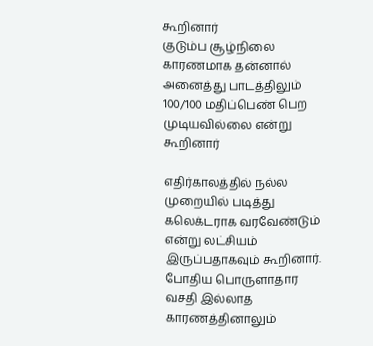கூறினார்
குடும்ப சூழ்நிலை காரணமாக தன்னால் அனைத்து பாடத்திலும் 100/100 மதிப்பெண் பெற முடியவில்லை என்று கூறினார்

எதிர்காலத்தில் நல்ல முறையில் படித்து கலெக்டராக வரவேண்டும் என்று லட்சியம் இருப்பதாகவும் கூறினார். போதிய பொருளாதார வசதி இல்லாத காரணத்தினாலும்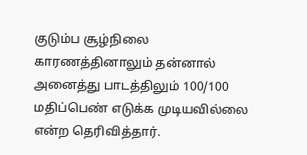குடும்ப சூழ்நிலை காரணத்தினாலும் தன்னால் அனைத்து பாடத்திலும் 100/100 மதிப்பெண் எடுக்க முடியவில்லை என்ற தெரிவித்தார்.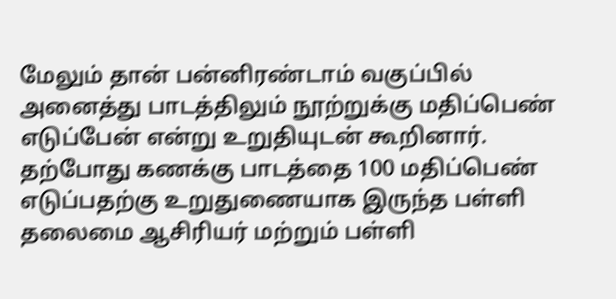மேலும் தான் பன்னிரண்டாம் வகுப்பில் அனைத்து பாடத்திலும் நூற்றுக்கு மதிப்பெண் எடுப்பேன் என்று உறுதியுடன் கூறினார். தற்போது கணக்கு பாடத்தை 100 மதிப்பெண் எடுப்பதற்கு உறுதுணையாக இருந்த பள்ளி தலைமை ஆசிரியர் மற்றும் பள்ளி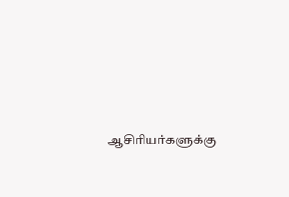ஆசிரியர்களுக்கு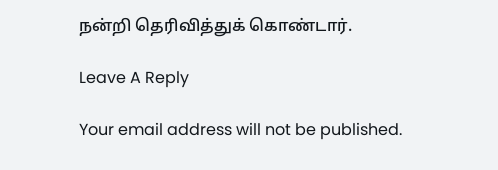நன்றி தெரிவித்துக் கொண்டார்.

Leave A Reply

Your email address will not be published.